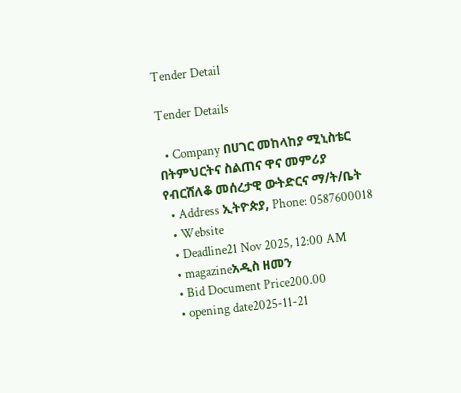Tender Detail

Tender Details

  • Company በሀገር መከላከያ ሚኒስቴር በትምህርትና ስልጠና ዋና መምሪያ የብርሸለቆ መሰረታዊ ውትድርና ማ/ት/ቤት
  • Address ኢትዮጵያ, Phone: 0587600018
  • Website
  • Deadline21 Nov 2025, 12:00 AM
  • magazineአዲስ ዘመን
  • Bid Document Price200.00
  • opening date2025-11-21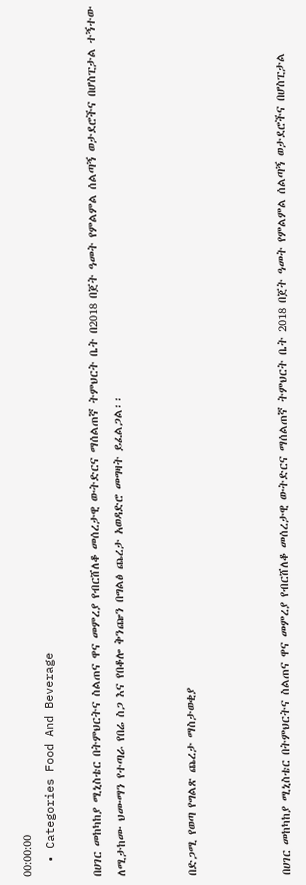00:00:00
  • Categories Food And Beverage

በሀገር መከካከያ ሚኒስቴር በትምህርትና ስልጠና ዋና መምረያ የብርሸለቆ መሰረታዊ ውትድርና ማሰልጠኛ ትምህርት ቤት በ2018 በጀት ዓመት የምልምል ሰልጣኝ ወታደሮችና በሆስፒታል ተኝተው ለሚታከሙ ህሙማን የተጣራ የበሬ ስጋ እና የበቆሎ ቅንጬን በግልፅ ጨረታ አወዳድሮ መግዛት ይፈልጋል፡፡


በድጋሚ የወጣ የግልጽ ጨረታ ማስታወቂያ



በሀገር መከካከያ ሚኒስቴር በትምህርትና ስልጠና ዋና መምረያ የብርሸለቆ መሰረታዊ ውትድርና ማሰልጠኛ ትምህርት ቤት 2018 በጀት ዓመት የምልምል ሰልጣኝ ወታደሮችና በሆስፒታል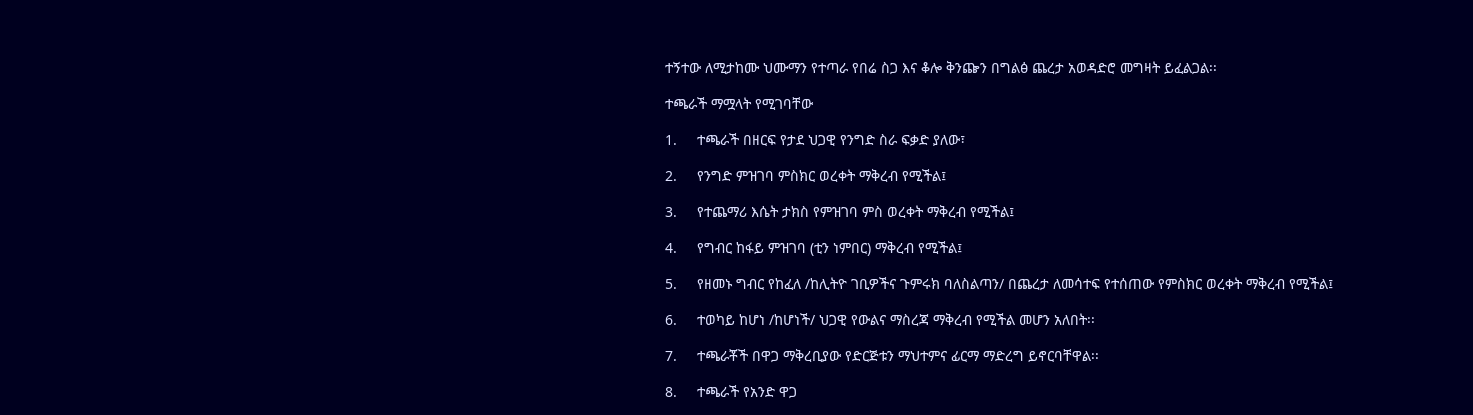ተኝተው ለሚታከሙ ህሙማን የተጣራ የበሬ ስጋ እና ቆሎ ቅንጬን በግልፅ ጨረታ አወዳድሮ መግዛት ይፈልጋል፡፡

ተጫራች ማሟላት የሚገባቸው

1.     ተጫራች በዘርፍ የታደ ህጋዊ የንግድ ስራ ፍቃድ ያለው፣

2.     የንግድ ምዝገባ ምስክር ወረቀት ማቅረብ የሚችል፤

3.     የተጨማሪ እሴት ታክስ የምዝገባ ምስ ወረቀት ማቅረብ የሚችል፤

4.     የግብር ከፋይ ምዝገባ (ቲን ነምበር) ማቅረብ የሚችል፤

5.     የዘመኑ ግብር የከፈለ /ከሊትዮ ገቢዎችና ጉምሩክ ባለስልጣን/ በጨረታ ለመሳተፍ የተሰጠው የምስክር ወረቀት ማቅረብ የሚችል፤

6.     ተወካይ ከሆነ /ከሆነች/ ህጋዊ የውልና ማስረጃ ማቅረብ የሚችል መሆን አለበት፡፡

7.     ተጫራቾች በዋጋ ማቅረቢያው የድርጅቱን ማህተምና ፊርማ ማድረግ ይኖርባቸዋል፡፡

8.     ተጫራች የአንድ ዋጋ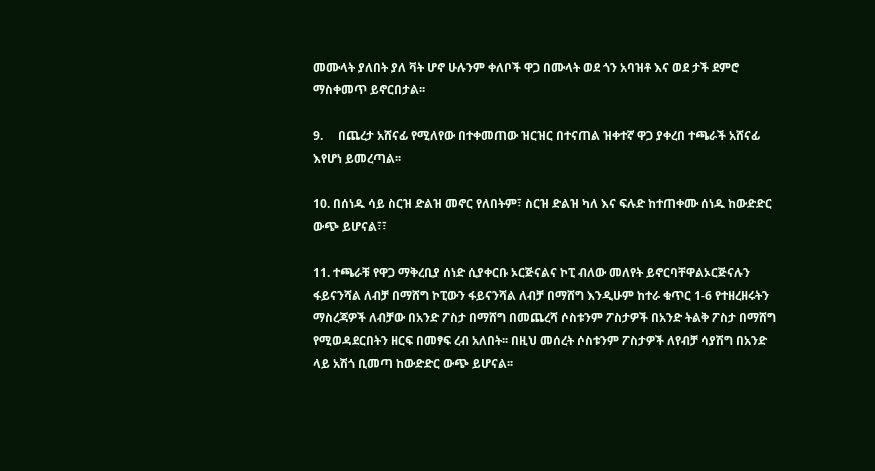መሙላት ያለበት ያለ ቫት ሆኖ ሁሉንም ቀለቦች ዋጋ በሙላት ወደ ጎን አባዝቶ እና ወደ ታች ደምሮ ማስቀመጥ ይኖርበታል፡፡

9.     በጨረታ አሸናፊ የሚለየው በተቀመጠው ዝርዝር በተናጠል ዝቀተኛ ዋጋ ያቀረበ ተጫራች አሸናፊ እየሆነ ይመረጣል፡፡

10. በሰነዱ ሳይ ስርዝ ድልዝ መኖር የለበትም፣ ስርዝ ድልዝ ካለ እና ፍሉድ ከተጠቀሙ ሰነዱ ከውድድር ውጭ ይሆናል፣፣

11. ተጫራቹ የዋጋ ማቅረቢያ ሰነድ ሲያቀርቡ ኦርጅናልና ኮፒ ብለው መለየት ይኖርባቸዋልኦርጅናሉን ፋይናንሻል ለብቻ በማሸግ ኮፒውን ፋይናንሻል ለብቻ በማሸግ እንዲሁም ከተራ ቁጥር 1-6 የተዘረዘሩትን ማስረጃዎች ለብቻው በአንድ ፖስታ በማሸግ በመጨረሻ ሶስቱንም ፖስታዎች በአንድ ትልቅ ፖስታ በማሸግ የሚወዳደርበትን ዘርፍ በመፃፍ ረብ አለበት፡፡ በዚህ መሰረት ሶስቱንም ፖስታዎች ለየብቻ ሳያሽግ በአንድ ላይ አሽጎ ቢመጣ ከውድድር ውጭ ይሆናል፡፡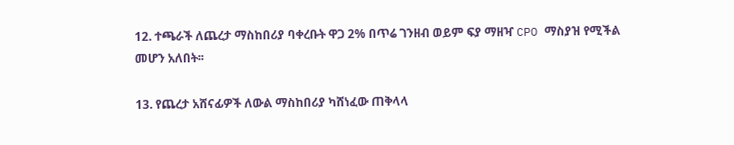12. ተጫራች ለጨረታ ማስከበሪያ ባቀረቡት ዋጋ 2% በጥሬ ገንዘብ ወይም ፍያ ማዘዣ CPO ማስያዝ የሚችል መሆን አለበት፡፡

13. የጨረታ አሸናፊዎች ለውል ማስከበሪያ ካሸነፈው ጠቅላላ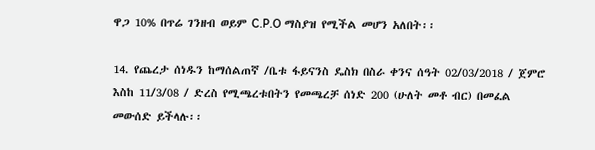ዋጋ 10% በጥሬ ገንዘብ ወይም C.P.O ማስያዝ የሚችል መሆን አለበት፡፡

14. የጨረታ ሰነዱን ከማሰልጠኛ /ቤቱ ፋይናንስ ዴስክ በስራ ቀንና ሰዓት 02/03/2018 / ጀምሮ እስከ 11/3/08 / ድረስ የሚጫረቱበትን የመጫረቻ ሰነድ 200 (ሁለት መቶ ብር) በመፈል መውሰድ ይችላሉ፡፡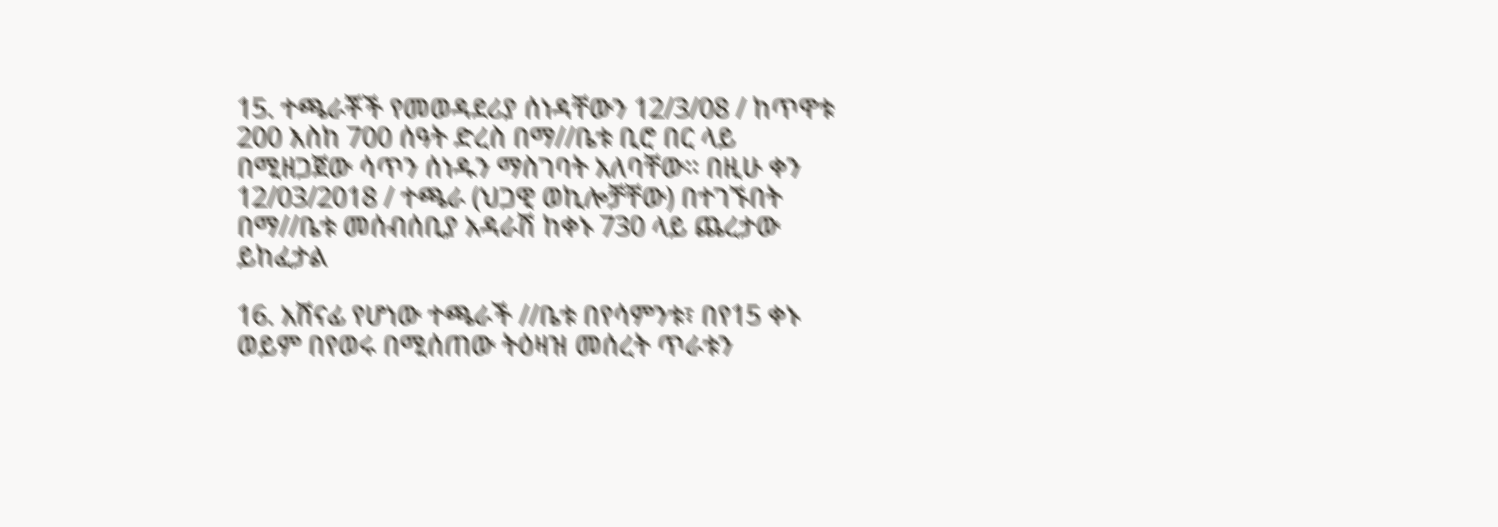15. ተጫራቾች የመወዳደሪያ ሰነዳቸውን 12/3/08 / ከጥዋቱ 200 እስከ 700 ሰዓት ድረስ በማ//ቤቱ ቢሮ በር ላይ በሚዘጋጀው ሳጥን ሰነዱን ማስገባት አለባቸው፡፡ በዚሁ ቀን 12/03/2018 / ተጫራ (ህጋዊ ወኪሎቻቸው) በተገኙበት በማ//ቤቱ መሰብሰቢያ አዳራሽ ከቀኑ 730 ላይ ጨረታው ይከፈታል

16. አሸናፊ የሆነው ተጫራች //ቤቱ በየሳምንቱ፣ በየ15 ቀኑ ወይም በየወሩ በሚሰጠው ትዕዛዝ መሰረት ጥራቱን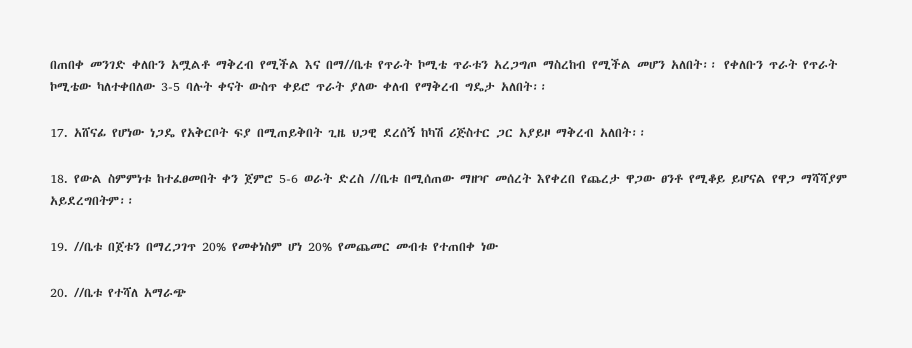በጠበቀ መንገድ ቀለቡን አሟልቶ ማቅረብ የሚችል እና በማ//ቤቱ የጥራት ኮሚቴ ጥራቱን አረጋግጦ ማስረከብ የሚችል መሆን አለበት፡፡ የቀለቡን ጥራት የጥራት ኮሚቴው ካለተቀበለው 3-5 ባሉት ቀናት ውስጥ ቀይሮ ጥራት ያለው ቀለብ የማቅረብ ግዴታ አለበት፡፡

17. አሸናፊ የሆነው ነጋዴ የአቅርቦት ፍያ በሚጠይቅበት ጊዜ ህጋዊ ደረሰኝ ከካሽ ሪጅስተር ጋር አያይዞ ማቅረብ አለበት፡፡

18. የውል ስምምነቱ ከተፈፀመበት ቀን ጀምሮ 5-6 ወራት ድረስ //ቤቱ በሚሰጠው ማዘዣ መሰረት እየቀረበ የጨረታ ዋጋው ፀንቶ የሚቆይ ይሆናል የዋጋ ማሻሻያም አይደረግበትም፡፡

19. //ቤቱ በጀቱን በማረጋገጥ 20% የመቀነስም ሆነ 20% የመጨመር መብቱ የተጠበቀ ነው

20. //ቤቱ የተሻለ አማራጭ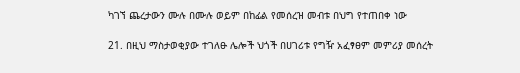ካገኘ ጨረታውን ሙሉ በሙሉ ወይም በከፊል የመሰረዝ መብቱ በህግ የተጠበቀ ነው

21. በዚህ ማስታወቂያው ተገለፁ ሌሎች ህጎች በሀገሪቱ የግዥ አፈፃፀም መምሪያ መሰረት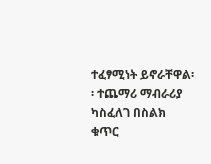ተፈፃሚነት ይኖራቸዋል፡፡ ተጨማሪ ማብራሪያ ካስፈለገ በስልክ ቁጥር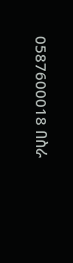0587600018 በስራ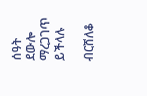ሰዓት ደውሎ ማረጋገጥ ይችላሉ

ብርሸለቆ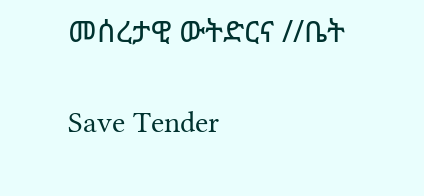መሰረታዊ ውትድርና //ቤት

Save Tender